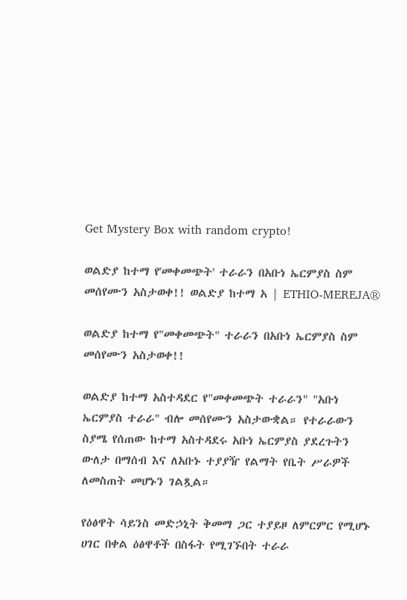Get Mystery Box with random crypto!

ወልድያ ከተማ የ'መቀመጭት' ተራራን በአቡነ ኤርምያስ ስም መሰየሙን አስታወቀ!! ወልድያ ከተማ አ | ETHIO-MEREJA®

ወልድያ ከተማ የ"መቀመጭት" ተራራን በአቡነ ኤርምያስ ስም መሰየሙን አስታወቀ!!

ወልድያ ከተማ አስተዳደር የ"መቀመጭት ተራራን" "አቡነ ኤርምያስ ተራራ" ብሎ መሰየሙን አስታውቋል። የተራራውን ስያሜ የሰጠው ከተማ አስተዳደሩ አቡነ ኤርምያስ ያደረጉትን ውለታ በማሰብ እና ለአቡኑ ተያያዥ የልማት የቤት ሥራዎች ለመስጠት መሆኑን ገልጿል።

የዕፅዋት ሳይንስ መድኃኒት ቅመማ ጋር ተያይዞ ለምርምር የሚሆኑ ሀገር በቀል ዕፅዋቶች በስፋት የሚገኙበት ተራራ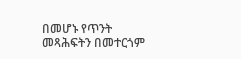በመሆኑ የጥንት መጻሕፍትን በመተርጎም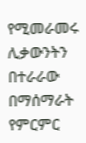የሚመራመሩ ሊቃውንትን በተራራው በማሰማራት የምርምር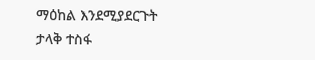ማዕከል እንደሚያደርጉት ታላቅ ተስፋ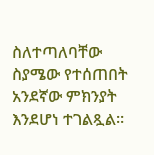ስለተጣለባቸው ስያሜው የተሰጠበት አንደኛው ምክንያት እንደሆነ ተገልጿል።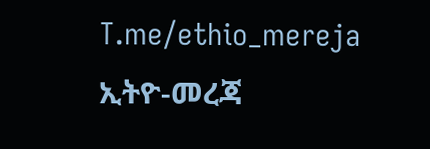T.me/ethio_mereja
ኢትዮ-መረጃ